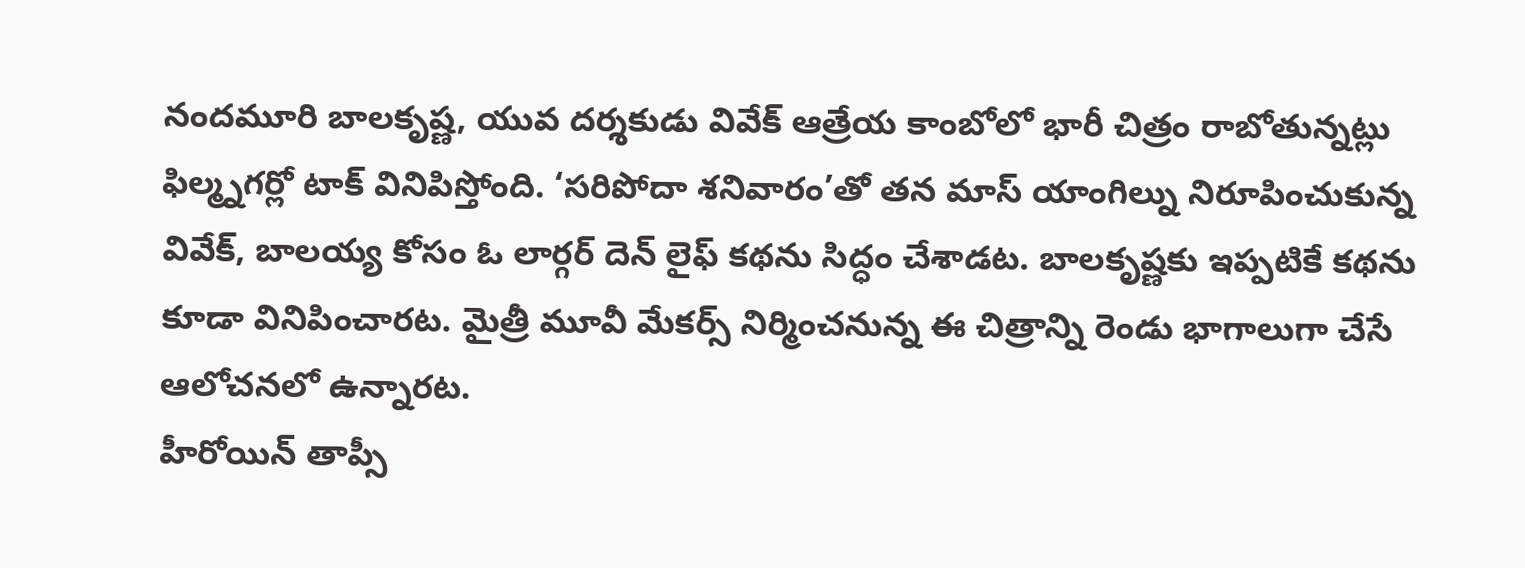నందమూరి బాలకృష్ణ, యువ దర్శకుడు వివేక్ ఆత్రేయ కాంబోలో భారీ చిత్రం రాబోతున్నట్లు ఫిల్మ్నగర్లో టాక్ వినిపిస్తోంది. ‘సరిపోదా శనివారం’తో తన మాస్ యాంగిల్ను నిరూపించుకున్న వివేక్, బాలయ్య కోసం ఓ లార్గర్ దెన్ లైఫ్ కథను సిద్ధం చేశాడట. బాలకృష్ణకు ఇప్పటికే కథను కూడా వినిపించారట. మైత్రీ మూవీ మేకర్స్ నిర్మించనున్న ఈ చిత్రాన్ని రెండు భాగాలుగా చేసే ఆలోచనలో ఉన్నారట.
హీరోయిన్ తాప్సీ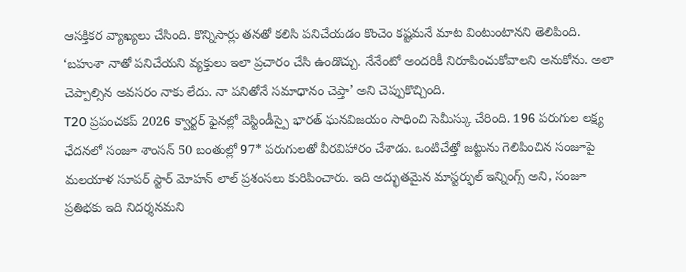ఆసక్తికర వ్యాఖ్యలు చేసింది. కొన్నిసార్లు తనతో కలిసి పనిచేయడం కొంచెం కష్టమనే మాట వింటుంటానని తెలిపింది. ‘బహుశా నాతో పనిచేయని వ్యక్తులు ఇలా ప్రచారం చేసి ఉండొచ్చు. నేనేంటో అందరికీ నిరూపించుకోవాలని అనుకోను. అలా చెప్పాల్సిన అవసరం నాకు లేదు. నా పనితోనే సమాధానం చెప్తా’ అని చెప్పుకొచ్చింది.
T20 ప్రపంచకప్ 2026 క్వార్టర్ ఫైనల్లో వెస్టిండీస్పై భారత్ ఘనవిజయం సాధించి సెమీస్కు చేరింది. 196 పరుగుల లక్ష్య ఛేదనలో సంజూ శాంసన్ 50 బంతుల్లో 97* పరుగులతో వీరవిహారం చేశాడు. ఒంటిచేత్తో జట్టును గెలిపించిన సంజూపై మలయాళ సూపర్ స్టార్ మోహన్ లాల్ ప్రశంసలు కురిపించారు. ఇది అద్భుతమైన మాస్టర్ఫుల్ ఇన్నింగ్స్ అని, సంజూ ప్రతిభకు ఇది నిదర్శనమని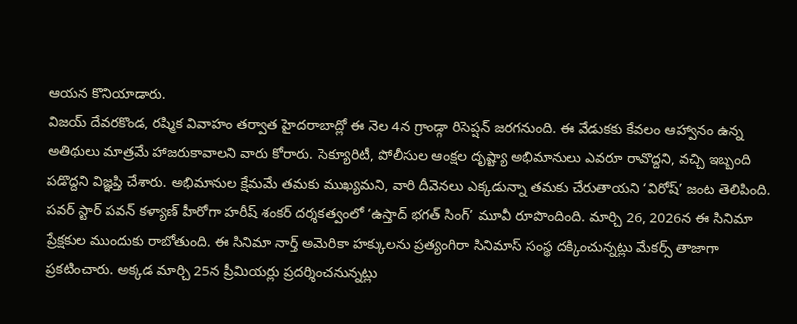ఆయన కొనియాడారు.
విజయ్ దేవరకొండ, రష్మిక వివాహం తర్వాత హైదరాబాద్లో ఈ నెల 4న గ్రాండ్గా రిసెప్షన్ జరగనుంది. ఈ వేడుకకు కేవలం ఆహ్వానం ఉన్న అతిథులు మాత్రమే హాజరుకావాలని వారు కోరారు. సెక్యూరిటీ, పోలీసుల ఆంక్షల దృష్ట్యా అభిమానులు ఎవరూ రావొద్దని, వచ్చి ఇబ్బంది పడొద్దని విజ్ఞప్తి చేశారు. అభిమానుల క్షేమమే తమకు ముఖ్యమని, వారి దీవెనలు ఎక్కడున్నా తమకు చేరుతాయని ‘విరోష్’ జంట తెలిపింది.
పవర్ స్టార్ పవన్ కళ్యాణ్ హీరోగా హరీష్ శంకర్ దర్శకత్వంలో ‘ఉస్తాద్ భగత్ సింగ్’ మూవీ రూపొందింది. మార్చి 26, 2026న ఈ సినిమా ప్రేక్షకుల ముందుకు రాబోతుంది. ఈ సినిమా నార్త్ అమెరికా హక్కులను ప్రత్యంగిరా సినిమాస్ సంస్థ దక్కించున్నట్లు మేకర్స్ తాజాగా ప్రకటించారు. అక్కడ మార్చి 25న ప్రీమియర్లు ప్రదర్శించనున్నట్లు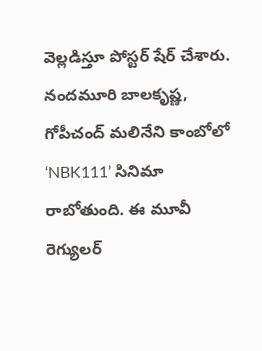వెల్లడిస్తూ పోస్టర్ షేర్ చేశారు.
నందమూరి బాలకృష్ణ, గోపీచంద్ మలినేని కాంబోలో ‘NBK111’ సినిమా రాబోతుంది. ఈ మూవీ రెగ్యులర్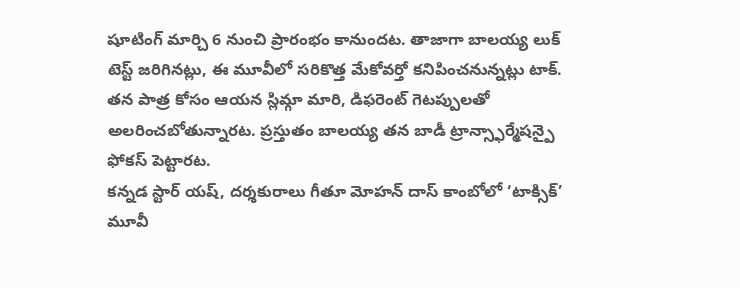షూటింగ్ మార్చి 6 నుంచి ప్రారంభం కానుందట. తాజాగా బాలయ్య లుక్ టెస్ట్ జరిగినట్లు, ఈ మూవీలో సరికొత్త మేకోవర్తో కనిపించనున్నట్లు టాక్. తన పాత్ర కోసం ఆయన స్లిమ్గా మారి, డిఫరెంట్ గెటప్పులతో అలరించబోతున్నారట. ప్రస్తుతం బాలయ్య తన బాడీ ట్రాన్స్ఫార్మేషన్పై ఫోకస్ పెట్టారట.
కన్నడ స్టార్ యష్, దర్శకురాలు గీతూ మోహన్ దాస్ కాంబోలో ‘టాక్సిక్’ మూవీ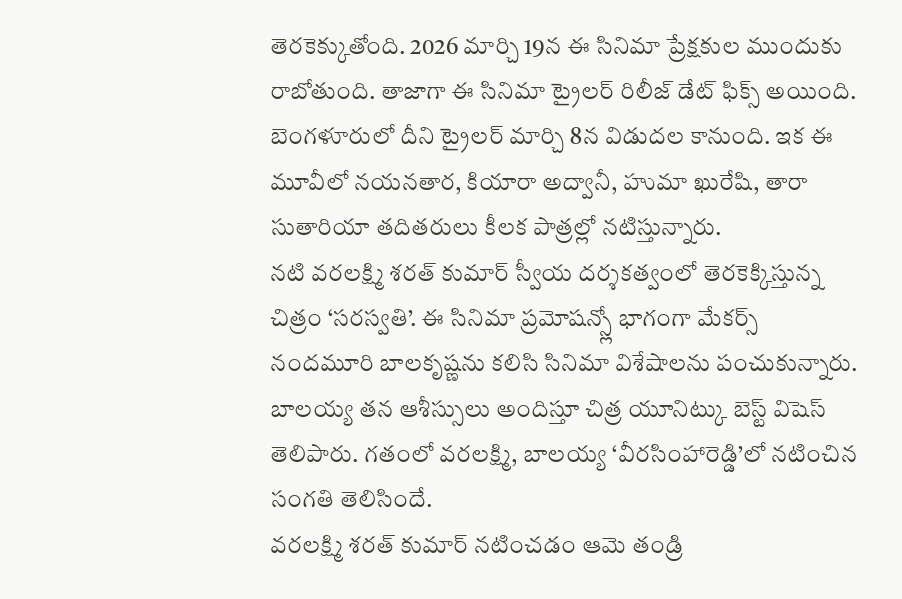తెరకెక్కుతోంది. 2026 మార్చి 19న ఈ సినిమా ప్రేక్షకుల ముందుకు రాబోతుంది. తాజాగా ఈ సినిమా ట్రైలర్ రిలీజ్ డేట్ ఫిక్స్ అయింది. బెంగళూరులో దీని ట్రైలర్ మార్చి 8న విడుదల కానుంది. ఇక ఈ మూవీలో నయనతార, కియారా అద్వానీ, హుమా ఖురేషి, తారా సుతారియా తదితరులు కీలక పాత్రల్లో నటిస్తున్నారు.
నటి వరలక్ష్మి శరత్ కుమార్ స్వీయ దర్శకత్వంలో తెరకెక్కిస్తున్న చిత్రం ‘సరస్వతి’. ఈ సినిమా ప్రమోషన్స్లో భాగంగా మేకర్స్ నందమూరి బాలకృష్ణను కలిసి సినిమా విశేషాలను పంచుకున్నారు. బాలయ్య తన ఆశీస్సులు అందిస్తూ చిత్ర యూనిట్కు బెస్ట్ విషెస్ తెలిపారు. గతంలో వరలక్ష్మి, బాలయ్య ‘వీరసింహారెడ్డి’లో నటించిన సంగతి తెలిసిందే.
వరలక్ష్మి శరత్ కుమార్ నటించడం ఆమె తండ్రి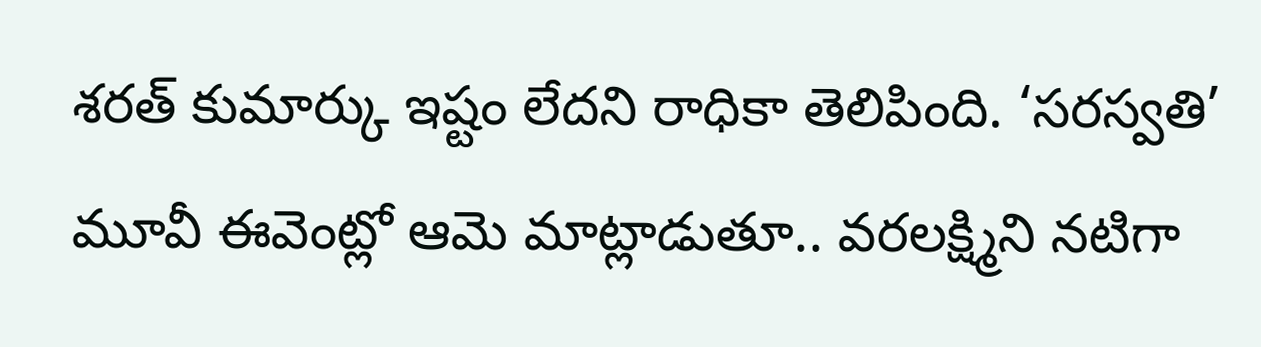శరత్ కుమార్కు ఇష్టం లేదని రాధికా తెలిపింది. ‘సరస్వతి’ మూవీ ఈవెంట్లో ఆమె మాట్లాడుతూ.. వరలక్ష్మిని నటిగా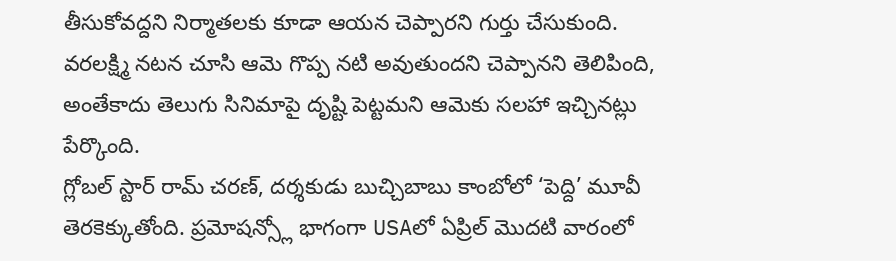తీసుకోవద్దని నిర్మాతలకు కూడా ఆయన చెప్పారని గుర్తు చేసుకుంది. వరలక్ష్మి నటన చూసి ఆమె గొప్ప నటి అవుతుందని చెప్పానని తెలిపింది, అంతేకాదు తెలుగు సినిమాపై దృష్టి పెట్టమని ఆమెకు సలహా ఇచ్చినట్లు పేర్కొంది.
గ్లోబల్ స్టార్ రామ్ చరణ్, దర్శకుడు బుచ్చిబాబు కాంబోలో ‘పెద్ది’ మూవీ తెరకెక్కుతోంది. ప్రమోషన్స్లో భాగంగా USAలో ఏప్రిల్ మొదటి వారంలో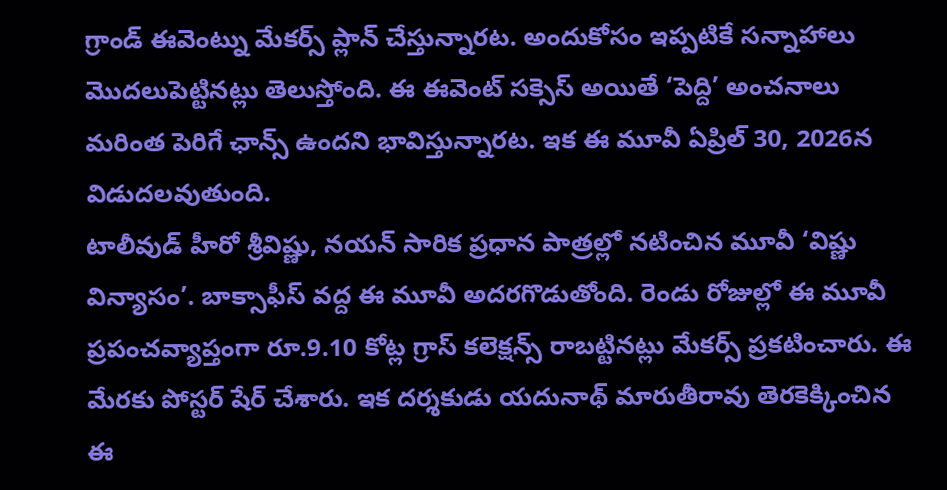గ్రాండ్ ఈవెంట్ను మేకర్స్ ప్లాన్ చేస్తున్నారట. అందుకోసం ఇప్పటికే సన్నాహాలు మొదలుపెట్టినట్లు తెలుస్తోంది. ఈ ఈవెంట్ సక్సెస్ అయితే ‘పెద్ది’ అంచనాలు మరింత పెరిగే ఛాన్స్ ఉందని భావిస్తున్నారట. ఇక ఈ మూవీ ఏప్రిల్ 30, 2026న విడుదలవుతుంది.
టాలీవుడ్ హీరో శ్రీవిష్ణు, నయన్ సారిక ప్రధాన పాత్రల్లో నటించిన మూవీ ‘విష్ణు విన్యాసం’. బాక్సాఫీస్ వద్ద ఈ మూవీ అదరగొడుతోంది. రెండు రోజుల్లో ఈ మూవీ ప్రపంచవ్యాప్తంగా రూ.9.10 కోట్ల గ్రాస్ కలెక్షన్స్ రాబట్టినట్లు మేకర్స్ ప్రకటించారు. ఈ మేరకు పోస్టర్ షేర్ చేశారు. ఇక దర్శకుడు యదునాథ్ మారుతీరావు తెరకెక్కించిన ఈ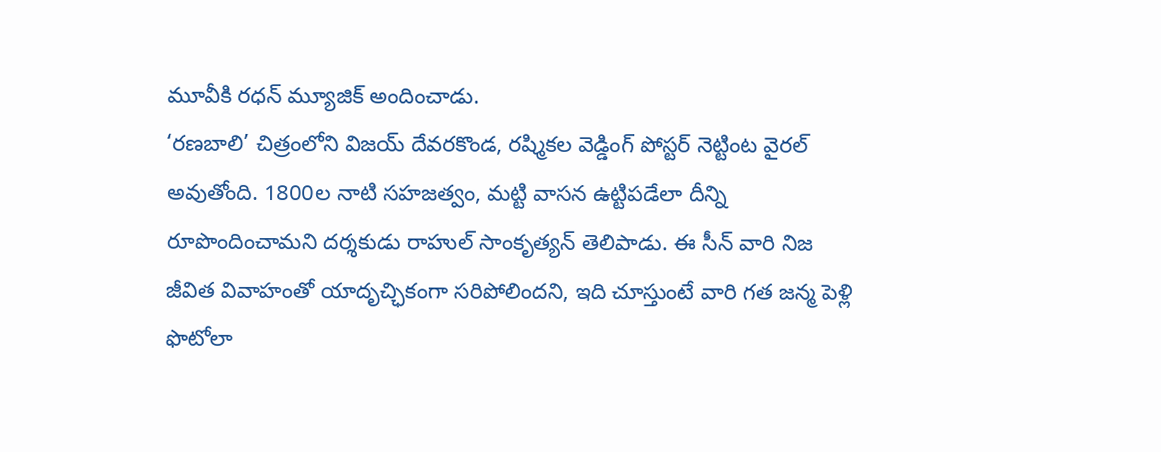మూవీకి రధన్ మ్యూజిక్ అందించాడు.
‘రణబాలి’ చిత్రంలోని విజయ్ దేవరకొండ, రష్మికల వెడ్డింగ్ పోస్టర్ నెట్టింట వైరల్ అవుతోంది. 1800ల నాటి సహజత్వం, మట్టి వాసన ఉట్టిపడేలా దీన్ని రూపొందించామని దర్శకుడు రాహుల్ సాంకృత్యన్ తెలిపాడు. ఈ సీన్ వారి నిజ జీవిత వివాహంతో యాదృచ్ఛికంగా సరిపోలిందని, ఇది చూస్తుంటే వారి గత జన్మ పెళ్లి ఫొటోలా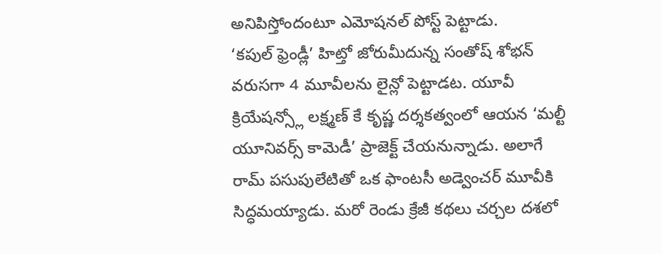అనిపిస్తోందంటూ ఎమోషనల్ పోస్ట్ పెట్టాడు.
‘కపుల్ ఫ్రెండ్లీ’ హిట్తో జోరుమీదున్న సంతోష్ శోభన్ వరుసగా 4 మూవీలను లైన్లో పెట్టాడట. యూవీ క్రియేషన్స్లో లక్ష్మణ్ కే కృష్ణ దర్శకత్వంలో ఆయన ‘మల్టీ యూనివర్స్ కామెడీ’ ప్రాజెక్ట్ చేయనున్నాడు. అలాగే రామ్ పసుపులేటితో ఒక ఫాంటసీ అడ్వెంచర్ మూవీకి సిద్ధమయ్యాడు. మరో రెండు క్రేజీ కథలు చర్చల దశలో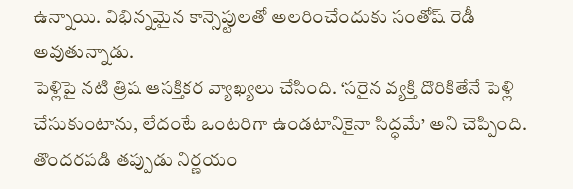ఉన్నాయి. విభిన్నమైన కాన్సెప్టులతో అలరించేందుకు సంతోష్ రెడీ అవుతున్నాడు.
పెళ్లిపై నటి త్రిష ఆసక్తికర వ్యాఖ్యలు చేసింది. ‘సరైన వ్యక్తి దొరికితేనే పెళ్లి చేసుకుంటాను, లేదంటే ఒంటరిగా ఉండటానికైనా సిద్ధమే’ అని చెప్పింది. తొందరపడి తప్పుడు నిర్ణయం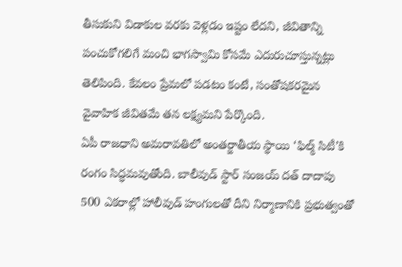తీసుకుని విడాకుల వరకు వెళ్లడం ఇష్టం లేదని, జీవితాన్ని పంచుకోగలిగే మంచి భాగస్వామి కోసమే ఎదురుచూస్తున్నట్లు తెలిపింది. కేవలం ప్రేమలో పడటం కంటే, సంతోషకరమైన వైవాహిక జీవితమే తన లక్ష్యమని పేర్కొంది.
ఏపీ రాజధాని అమరావతిలో అంతర్జాతీయ స్థాయి ‘ఫిల్మ్ సిటీ’కి రంగం సిద్ధమవుతోంది. బాలీవుడ్ స్టార్ సంజయ్ దత్ దాదాపు 500 ఎకరాల్లో హాలీవుడ్ హంగులతో దీని నిర్మాణానికి ప్రభుత్వంతో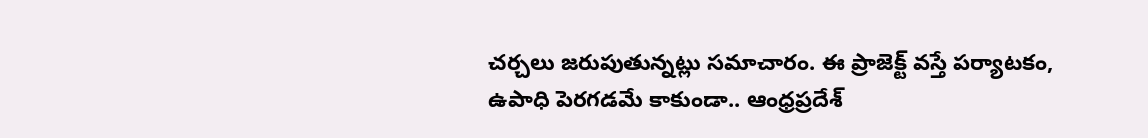చర్చలు జరుపుతున్నట్లు సమాచారం. ఈ ప్రాజెక్ట్ వస్తే పర్యాటకం, ఉపాధి పెరగడమే కాకుండా.. ఆంధ్రప్రదేశ్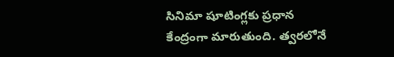సినిమా షూటింగ్లకు ప్రధాన కేంద్రంగా మారుతుంది. త్వరలోనే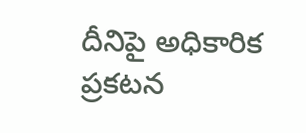దీనిపై అధికారిక ప్రకటన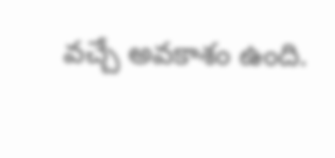వచ్చే అవకాశం ఉంది.